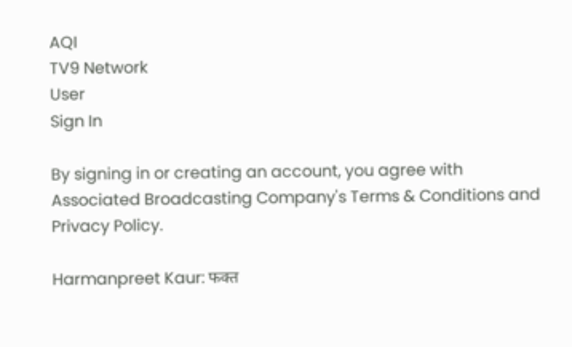AQI
TV9 Network
User
Sign In

By signing in or creating an account, you agree with Associated Broadcasting Company's Terms & Conditions and Privacy Policy.

Harmanpreet Kaur: फक्त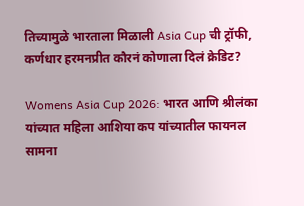तिच्यामुळे भारताला मिळाली Asia Cup ची ट्रॉफी, कर्णधार हरमनप्रीत कौरनं कोणाला दिलं क्रेडिट?

Womens Asia Cup 2026: भारत आणि श्रीलंका यांच्यात महिला आशिया कप यांच्यातील फायनल सामना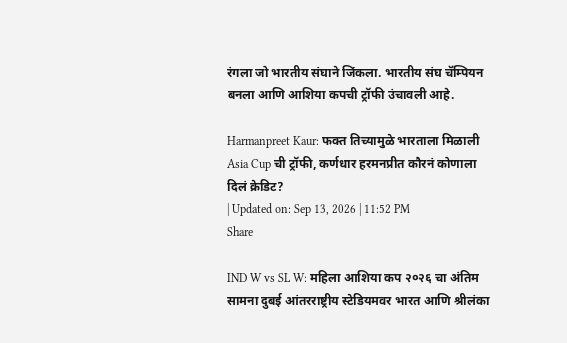रंगला जो भारतीय संघाने जिंकला. भारतीय संघ चॅम्पियन बनला आणि आशिया कपची ट्रॉफी उंचावली आहे.

Harmanpreet Kaur: फक्त तिच्यामुळे भारताला मिळाली Asia Cup ची ट्रॉफी, कर्णधार हरमनप्रीत कौरनं कोणाला दिलं क्रेडिट?
| Updated on: Sep 13, 2026 | 11:52 PM
Share

IND W vs SL W: महिला आशिया कप २०२६ चा अंतिम सामना दुबई आंतरराष्ट्रीय स्टेडियमवर भारत आणि श्रीलंका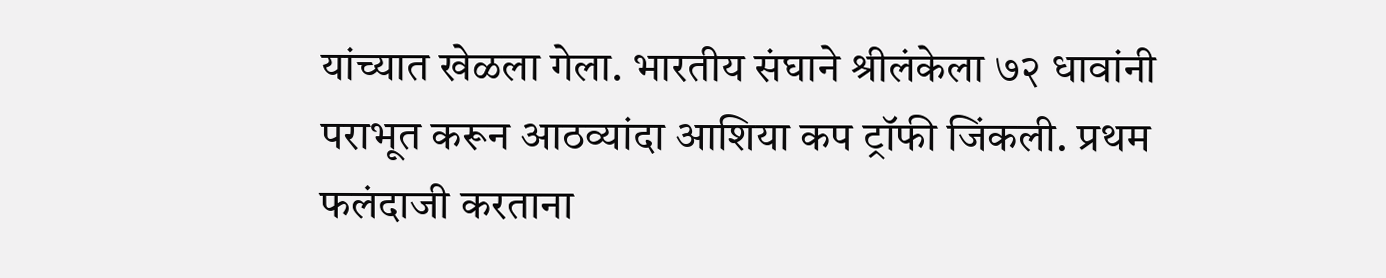यांच्यात खेळला गेला. भारतीय संघाने श्रीलंकेला ७२ धावांनी पराभूत करून आठव्यांदा आशिया कप ट्रॉफी जिंकली. प्रथम फलंदाजी करताना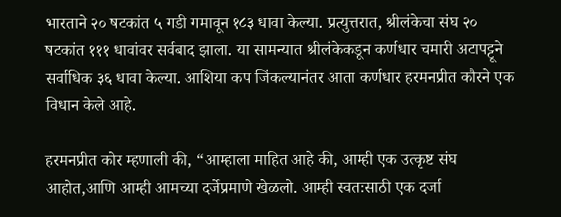भारताने २० षटकांत ५ गडी गमावून १८३ धावा केल्या. प्रत्युत्तरात, श्रीलंकेचा संघ २० षटकांत १११ धावांवर सर्वबाद झाला. या सामन्यात श्रीलंकेकडून कर्णधार चमारी अटापट्टूने सर्वाधिक ३६ धावा केल्या. आशिया कप जिंकल्यानंतर आता कर्णधार हरमनप्रीत कौरने एक विधान केले आहे.

हरमनप्रीत कोर म्हणाली की, “आम्हाला माहित आहे की, आम्ही एक उत्कृष्ट संघ आहोत,आणि आम्ही आमच्या दर्जेप्रमाणे खेळलो. आम्ही स्वतःसाठी एक दर्जा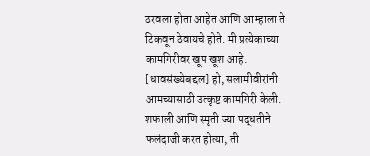ठरवला होता आहेत आणि आम्हाला ते टिकवून ठेवायचे होते. मी प्रत्येकाच्या कामगिरीवर खूप खूश आहे. [धावसंख्येबद्दल] हो, सलामीवीरांनी आमच्यासाठी उत्कृष्ट कामगिरी केली. शफाली आणि स्मृती ज्या पद्धतीने फलंदाजी करत होत्या, ती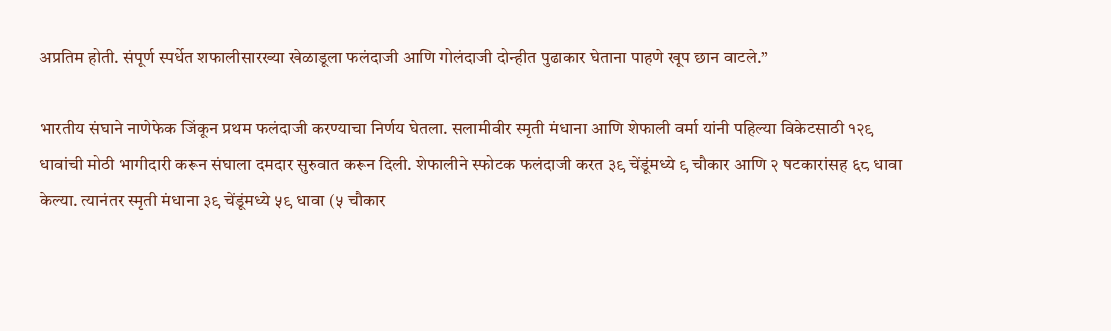अप्रतिम होती. संपूर्ण स्पर्धेत शफालीसारख्या खेळाडूला फलंदाजी आणि गोलंदाजी दोन्हीत पुढाकार घेताना पाहणे खूप छान वाटले.”

भारतीय संघाने नाणेफेक जिंकून प्रथम फलंदाजी करण्याचा निर्णय घेतला. सलामीवीर स्मृती मंधाना आणि शेफाली वर्मा यांनी पहिल्या विकेटसाठी १२९ धावांची मोठी भागीदारी करून संघाला दमदार सुरुवात करून दिली. शेफालीने स्फोटक फलंदाजी करत ३९ चेंडूंमध्ये ९ चौकार आणि २ षटकारांसह ६८ धावा केल्या. त्यानंतर स्मृती मंधाना ३९ चेंडूंमध्ये ५९ धावा (५ चौकार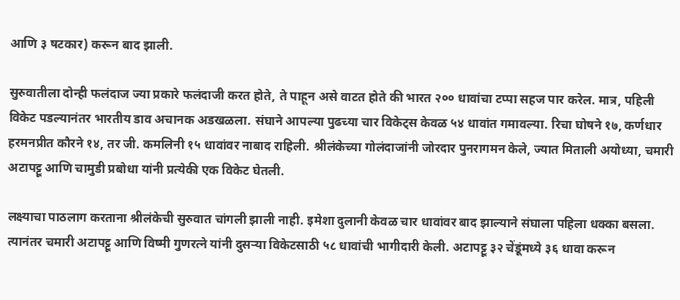आणि ३ षटकार) करून बाद झाली.

सुरुवातीला दोन्ही फलंदाज ज्या प्रकारे फलंदाजी करत होते, ते पाहून असे वाटत होते की भारत २०० धावांचा टप्पा सहज पार करेल. मात्र, पहिली विकेट पडल्यानंतर भारतीय डाव अचानक अडखळला. संघाने आपल्या पुढच्या चार विकेट्स केवळ ५४ धावांत गमावल्या. रिचा घोषने १७, कर्णधार हरमनप्रीत कौरने १४, तर जी. कमलिनी १५ धावांवर नाबाद राहिली. श्रीलंकेच्या गोलंदाजांनी जोरदार पुनरागमन केले, ज्यात मिताली अयोध्या, चमारी अटापट्टू आणि चामुडी प्रबोधा यांनी प्रत्येकी एक विकेट घेतली.

लक्ष्याचा पाठलाग करताना श्रीलंकेची सुरुवात चांगली झाली नाही. इमेशा दुलानी केवळ चार धावांवर बाद झाल्याने संघाला पहिला धक्का बसला. त्यानंतर चमारी अटापट्टू आणि विष्मी गुणरत्ने यांनी दुसऱ्या विकेटसाठी ५८ धावांची भागीदारी केली. अटापट्टू ३२ चेंडूंमध्ये ३६ धावा करून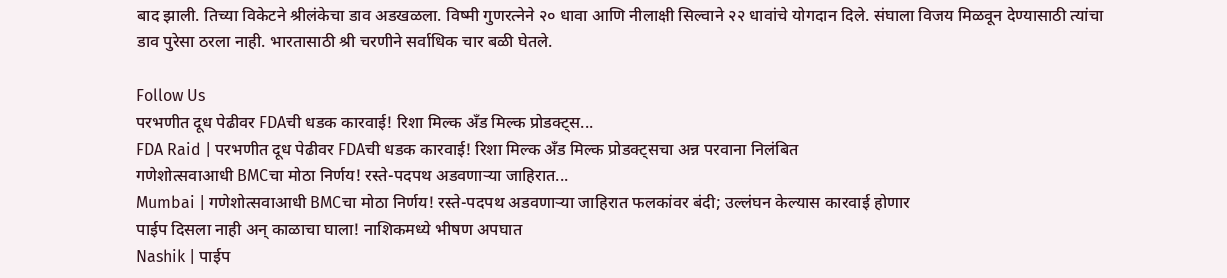बाद झाली. तिच्या विकेटने श्रीलंकेचा डाव अडखळला. विष्मी गुणरत्नेने २० धावा आणि नीलाक्षी सिल्वाने २२ धावांचे योगदान दिले. संघाला विजय मिळवून देण्यासाठी त्यांचा डाव पुरेसा ठरला नाही. भारतासाठी श्री चरणीने सर्वाधिक चार बळी घेतले.

Follow Us
परभणीत दूध पेढीवर FDAची धडक कारवाई! रिशा मिल्क अँड मिल्क प्रोडक्ट्स...
FDA Raid | परभणीत दूध पेढीवर FDAची धडक कारवाई! रिशा मिल्क अँड मिल्क प्रोडक्ट्सचा अन्न परवाना निलंबित
गणेशोत्सवाआधी BMCचा मोठा निर्णय! रस्ते-पदपथ अडवणाऱ्या जाहिरात...
Mumbai | गणेशोत्सवाआधी BMCचा मोठा निर्णय! रस्ते-पदपथ अडवणाऱ्या जाहिरात फलकांवर बंदी; उल्लंघन केल्यास कारवाई होणार
पाईप दिसला नाही अन् काळाचा घाला! नाशिकमध्ये भीषण अपघात
Nashik | पाईप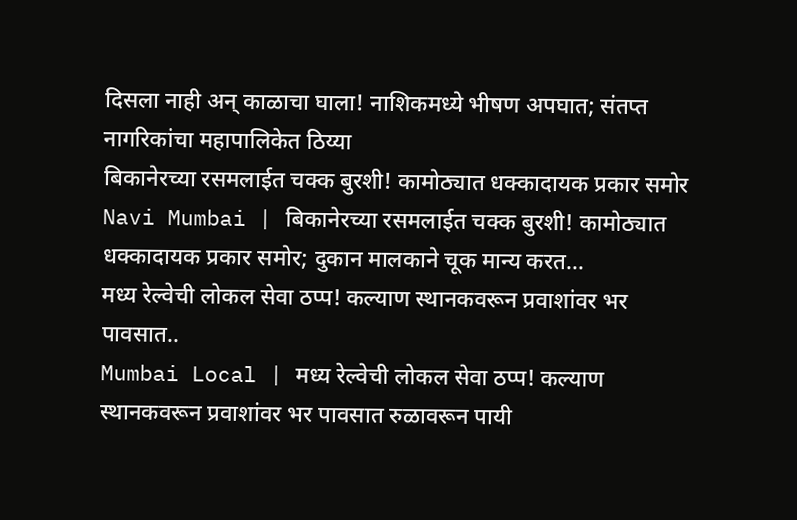दिसला नाही अन् काळाचा घाला! नाशिकमध्ये भीषण अपघात; संतप्त नागरिकांचा महापालिकेत ठिय्या
बिकानेरच्या रसमलाईत चक्क बुरशी! कामोठ्यात धक्कादायक प्रकार समोर
Navi Mumbai | बिकानेरच्या रसमलाईत चक्क बुरशी! कामोठ्यात धक्कादायक प्रकार समोर; दुकान मालकाने चूक मान्य करत...
मध्य रेल्वेची लोकल सेवा ठप्प! कल्याण स्थानकवरून प्रवाशांवर भर पावसात..
Mumbai Local | मध्य रेल्वेची लोकल सेवा ठप्प! कल्याण स्थानकवरून प्रवाशांवर भर पावसात रुळावरून पायी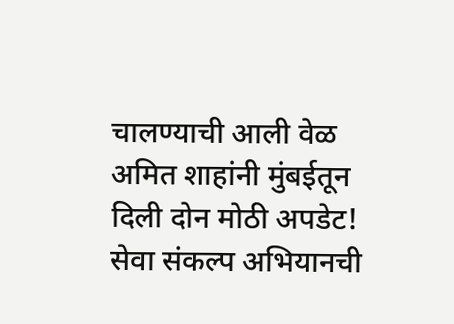चालण्याची आली वेळ
अमित शाहांनी मुंबईतून दिली दोन मोठी अपडेट! सेवा संकल्प अभियानची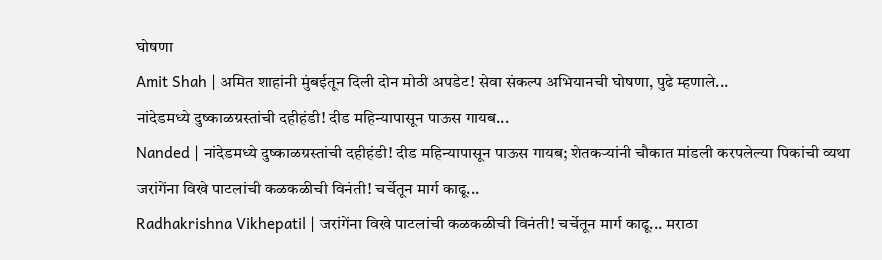घोषणा
Amit Shah | अमित शाहांनी मुंबईतून दिली दोन मोठी अपडेट! सेवा संकल्प अभियानची घोषणा, पुढे म्हणाले...
नांदेडमध्ये दुष्काळग्रस्तांची दहीहंडी! दीड महिन्यापासून पाऊस गायब...
Nanded | नांदेडमध्ये दुष्काळग्रस्तांची दहीहंडी! दीड महिन्यापासून पाऊस गायब; शेतकऱ्यांनी चौकात मांडली करपलेल्या पिकांची व्यथा
जरांगेंना विखे पाटलांची कळकळीची विनंती! चर्चेतून मार्ग काढू...
Radhakrishna Vikhepatil | जरांगेंना विखे पाटलांची कळकळीची विनंती! चर्चेतून मार्ग काढू... मराठा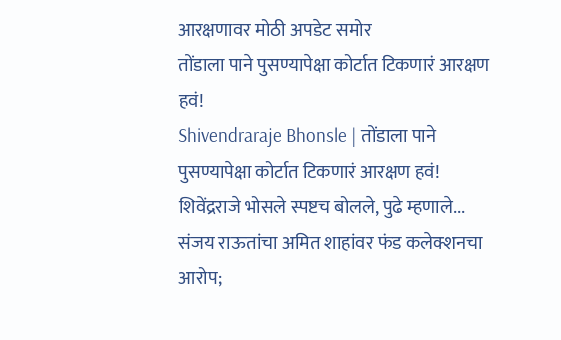आरक्षणावर मोठी अपडेट समोर
तोंडाला पाने पुसण्यापेक्षा कोर्टात टिकणारं आरक्षण हवं!
Shivendraraje Bhonsle | तोंडाला पाने पुसण्यापेक्षा कोर्टात टिकणारं आरक्षण हवं! शिवेंद्रराजे भोसले स्पष्टच बोलले, पुढे म्हणाले...
संजय राऊतांचा अमित शाहांवर फंड कलेक्शनचा आरोप;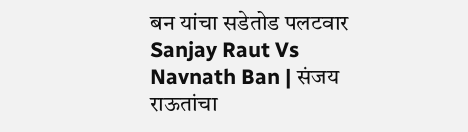बन यांचा सडेतोड पलटवार
Sanjay Raut Vs Navnath Ban | संजय राऊतांचा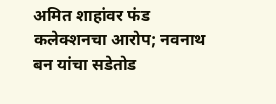अमित शाहांवर फंड कलेक्शनचा आरोप; नवनाथ बन यांचा सडेतोड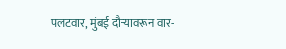पलटवार, मुंबई दौऱ्यावरून वार-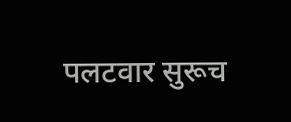पलटवार सुरूच